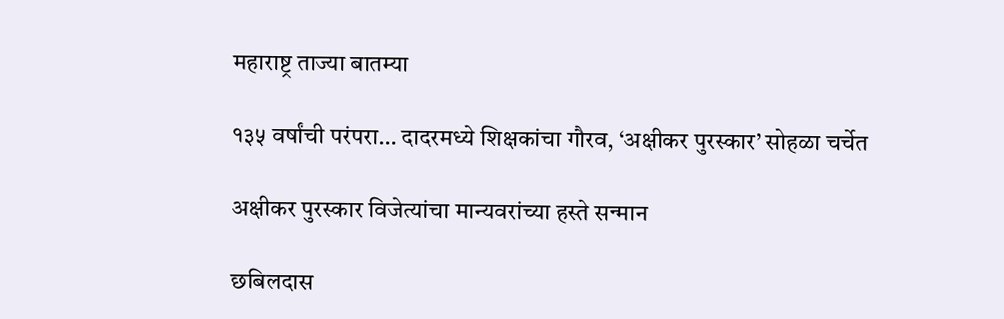महाराष्ट्र ताज्या बातम्या

१३५ वर्षांची परंपरा… दादरमध्ये शिक्षकांचा गौरव, ‘अक्षीकर पुरस्कार’ सोहळा चर्चेत

अक्षीकर पुरस्कार विजेत्यांचा मान्यवरांच्या हस्ते सन्मान

छबिलदास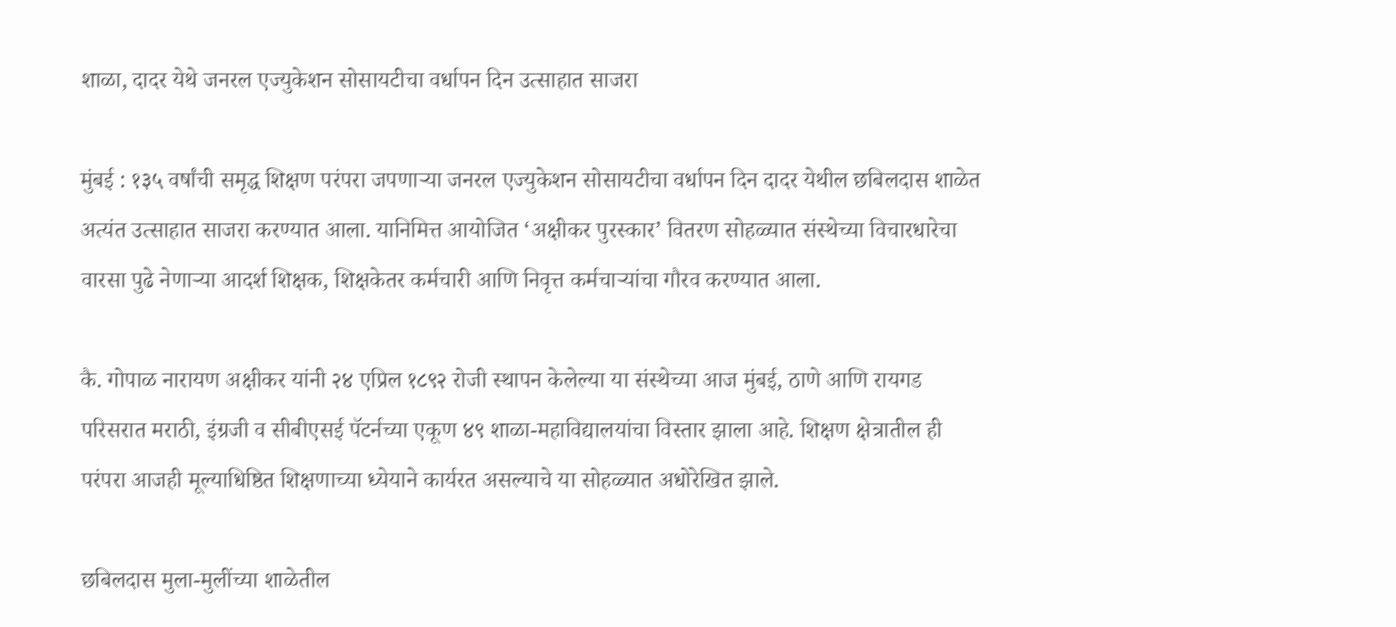शाळा, दादर येथे जनरल एज्युकेशन सोसायटीचा वर्धापन दिन उत्साहात साजरा

मुंबई : १३५ वर्षांची समृद्ध शिक्षण परंपरा जपणाऱ्या जनरल एज्युकेशन सोसायटीचा वर्धापन दिन दादर येथील छबिलदास शाळेत अत्यंत उत्साहात साजरा करण्यात आला. यानिमित्त आयोजित ‘अक्षीकर पुरस्कार’ वितरण सोहळ्यात संस्थेच्या विचारधारेचा वारसा पुढे नेणाऱ्या आदर्श शिक्षक, शिक्षकेतर कर्मचारी आणि निवृत्त कर्मचाऱ्यांचा गौरव करण्यात आला.

कै. गोपाळ नारायण अक्षीकर यांनी २४ एप्रिल १८९२ रोजी स्थापन केलेल्या या संस्थेच्या आज मुंबई, ठाणे आणि रायगड परिसरात मराठी, इंग्रजी व सीबीएसई पॅटर्नच्या एकूण ४९ शाळा-महाविद्यालयांचा विस्तार झाला आहे. शिक्षण क्षेत्रातील ही परंपरा आजही मूल्याधिष्ठित शिक्षणाच्या ध्येयाने कार्यरत असल्याचे या सोहळ्यात अधोरेखित झाले.

छबिलदास मुला-मुलींच्या शाळेतील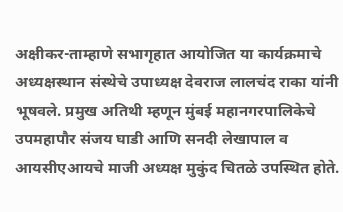अक्षीकर-ताम्हाणे सभागृहात आयोजित या कार्यक्रमाचे अध्यक्षस्थान संस्थेचे उपाध्यक्ष देवराज लालचंद राका यांनी भूषवले. प्रमुख अतिथी म्हणून मुंबई महानगरपालिकेचे उपमहापौर संजय घाडी आणि सनदी लेखापाल व आयसीएआयचे माजी अध्यक्ष मुकुंद चितळे उपस्थित होते.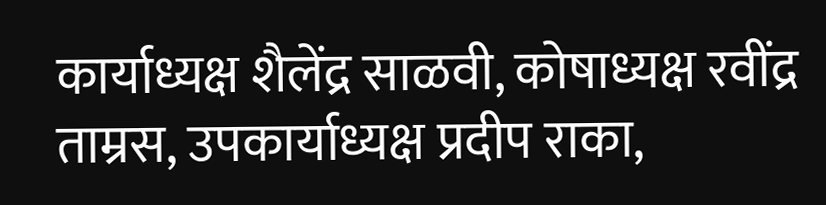कार्याध्यक्ष शैलेंद्र साळवी, कोषाध्यक्ष रवींद्र ताम्रस, उपकार्याध्यक्ष प्रदीप राका,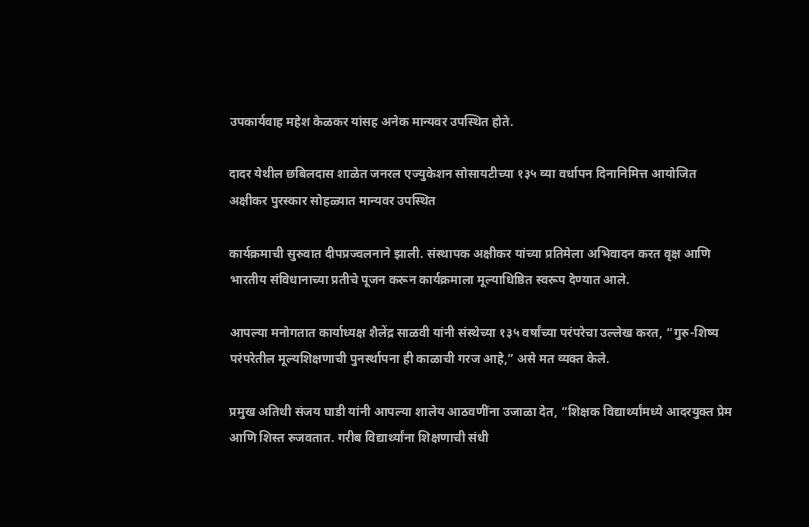उपकार्यवाह महेश केळकर यांसह अनेक मान्यवर उपस्थित होते.

दादर येथील छबिलदास शाळेत जनरल एज्युकेशन सोसायटीच्या १३५ व्या वर्धापन दिनानिमित्त आयोजित अक्षीकर पुरस्कार सोहळ्यात मान्यवर उपस्थित

कार्यक्रमाची सुरुवात दीपप्रज्वलनाने झाली. संस्थापक अक्षीकर यांच्या प्रतिमेला अभिवादन करत वृक्ष आणि भारतीय संविधानाच्या प्रतीचे पूजन करून कार्यक्रमाला मूल्याधिष्ठित स्वरूप देण्यात आले.

आपल्या मनोगतात कार्याध्यक्ष शैलेंद्र साळवी यांनी संस्थेच्या १३५ वर्षांच्या परंपरेचा उल्लेख करत, “गुरु-शिष्य परंपरेतील मूल्यशिक्षणाची पुनर्स्थापना ही काळाची गरज आहे,” असे मत व्यक्त केले.

प्रमुख अतिथी संजय घाडी यांनी आपल्या शालेय आठवणींना उजाळा देत, “शिक्षक विद्यार्थ्यांमध्ये आदरयुक्त प्रेम आणि शिस्त रुजवतात. गरीब विद्यार्थ्यांना शिक्षणाची संधी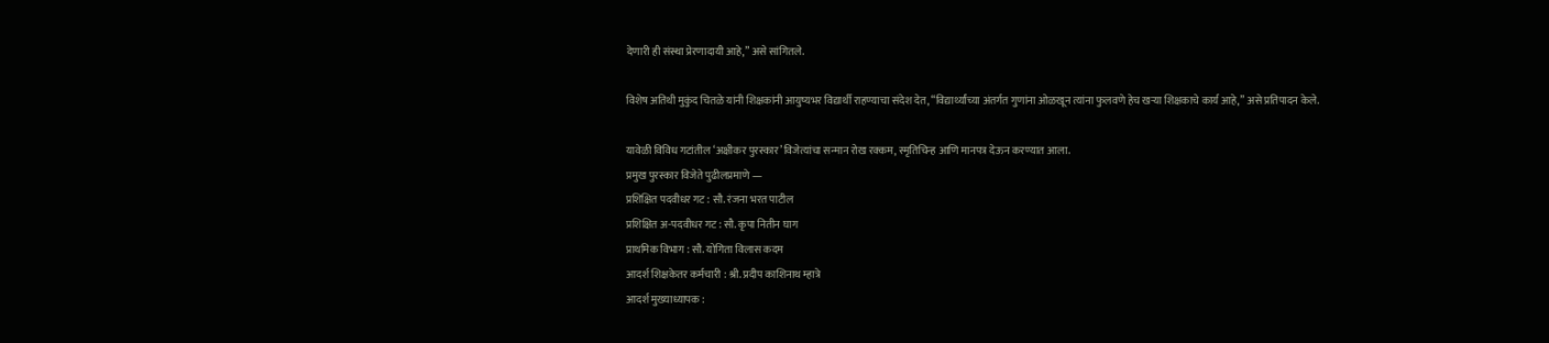देणारी ही संस्था प्रेरणादायी आहे,” असे सांगितले.

विशेष अतिथी मुकुंद चितळे यांनी शिक्षकांनी आयुष्यभर विद्यार्थी राहण्याचा संदेश देत, “विद्यार्थ्यांच्या अंतर्गत गुणांना ओळखून त्यांना फुलवणे हेच खऱ्या शिक्षकाचे कार्य आहे,” असे प्रतिपादन केले.

यावेळी विविध गटांतील ‘अक्षीकर पुरस्कार’ विजेत्यांचा सन्मान रोख रक्कम, स्मृतिचिन्ह आणि मानपत्र देऊन करण्यात आला.
प्रमुख पुरस्कार विजेते पुढीलप्रमाणे —
प्रशिक्षित पदवीधर गट : सौ. रंजना भरत पाटील
प्रशिक्षित अ-पदवीधर गट : सौ. कृपा नितीन घाग
प्राथमिक विभाग : सौ. योगिता विलास कदम
आदर्श शिक्षकेतर कर्मचारी : श्री. प्रदीप काशिनाथ म्हात्रे
आदर्श मुख्याध्यापक :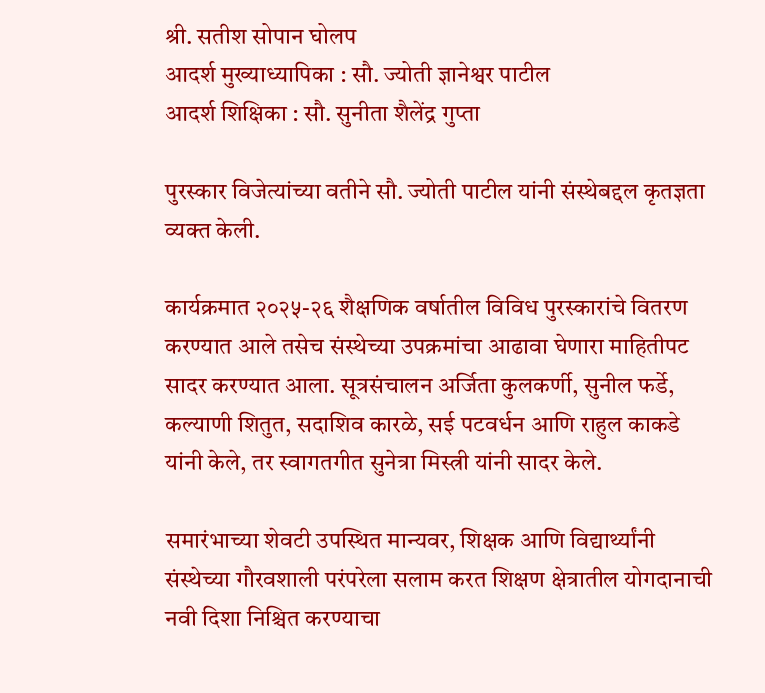श्री. सतीश सोपान घोलप
आदर्श मुख्याध्यापिका : सौ. ज्योती ज्ञानेश्वर पाटील
आदर्श शिक्षिका : सौ. सुनीता शैलेंद्र गुप्ता

पुरस्कार विजेत्यांच्या वतीने सौ. ज्योती पाटील यांनी संस्थेबद्दल कृतज्ञता व्यक्त केली.

कार्यक्रमात २०२५-२६ शैक्षणिक वर्षातील विविध पुरस्कारांचे वितरण करण्यात आले तसेच संस्थेच्या उपक्रमांचा आढावा घेणारा माहितीपट सादर करण्यात आला. सूत्रसंचालन अर्जिता कुलकर्णी, सुनील फर्डे, कल्याणी शितुत, सदाशिव कारळे, सई पटवर्धन आणि राहुल काकडे यांनी केले, तर स्वागतगीत सुनेत्रा मिस्त्री यांनी सादर केले.

समारंभाच्या शेवटी उपस्थित मान्यवर, शिक्षक आणि विद्यार्थ्यांनी संस्थेच्या गौरवशाली परंपरेला सलाम करत शिक्षण क्षेत्रातील योगदानाची नवी दिशा निश्चित करण्याचा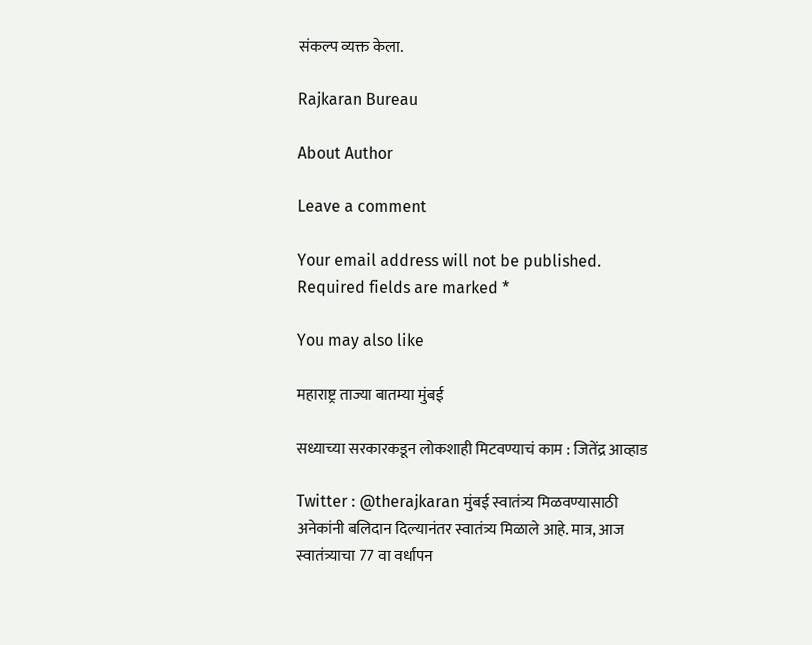संकल्प व्यक्त केला.

Rajkaran Bureau

About Author

Leave a comment

Your email address will not be published. Required fields are marked *

You may also like

महाराष्ट्र ताज्या बातम्या मुंबई

सध्याच्या सरकारकडून लोकशाही मिटवण्याचं काम : जितेंद्र आव्हाड

Twitter : @therajkaran मुंबई स्वातंत्र्य मिळवण्यासाठी अनेकांनी बलिदान दिल्यानंतर स्वातंत्र्य मिळाले आहे. मात्र, आज स्वातंत्र्याचा 77 वा वर्धापन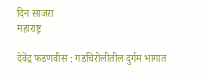दिन साजरा
महाराष्ट्र

देवेंद्र फडणवीस : गडचिरोलीतील दुर्गम भागात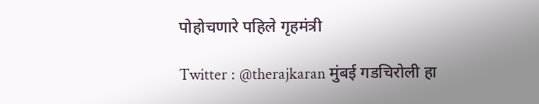पोहोचणारे पहिले गृहमंत्री

Twitter : @therajkaran मुंबई गडचिरोली हा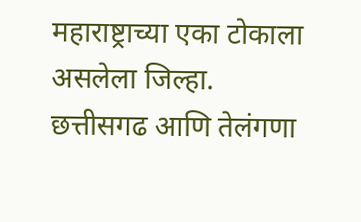महाराष्ट्राच्या एका टोकाला असलेला जिल्हा. छत्तीसगढ आणि तेलंगणा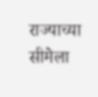राज्याच्या सीमेला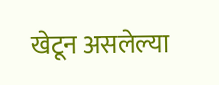खेटून असलेल्या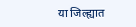या जिल्ह्यात